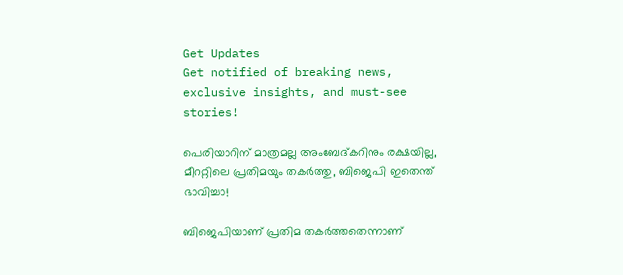Get Updates
Get notified of breaking news, exclusive insights, and must-see stories!

പെരിയാറിന് മാത്രമല്ല അംബേദ്കറിനും രക്ഷയില്ല, മീററ്റിലെ പ്രതിമയും തകര്‍ത്തു, ബിജെപി ഇതെന്ത് ഭാവിച്ചാ!

ബിജെപിയാണ് പ്രതിമ തകര്‍ത്തതെന്നാണ്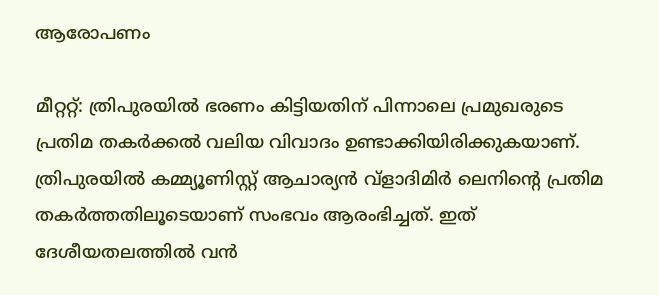ആരോപണം

മീറ്ററ്റ്: ത്രിപുരയില്‍ ഭരണം കിട്ടിയതിന് പിന്നാലെ പ്രമുഖരുടെ പ്രതിമ തകര്‍ക്കല്‍ വലിയ വിവാദം ഉണ്ടാക്കിയിരിക്കുകയാണ്. ത്രിപുരയില്‍ കമ്മ്യൂണിസ്റ്റ് ആചാര്യന്‍ വ്‌ളാദിമിര്‍ ലെനിന്റെ പ്രതിമ തകര്‍ത്തതിലൂടെയാണ് സംഭവം ആരംഭിച്ചത്. ഇത് ദേശീയതലത്തില്‍ വന്‍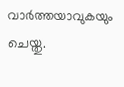വാര്‍ത്തയാവുകയും ചെയ്തു.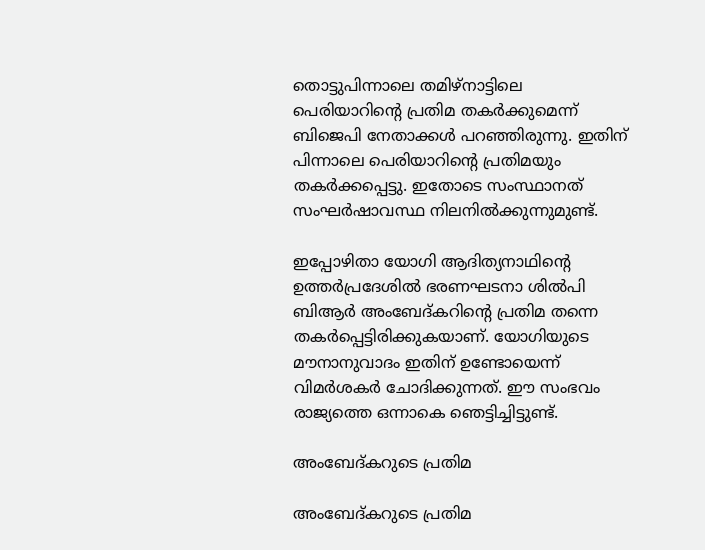തൊട്ടുപിന്നാലെ തമിഴ്‌നാട്ടിലെ പെരിയാറിന്റെ പ്രതിമ തകര്‍ക്കുമെന്ന് ബിജെപി നേതാക്കള്‍ പറഞ്ഞിരുന്നു. ഇതിന് പിന്നാലെ പെരിയാറിന്റെ പ്രതിമയും തകര്‍ക്കപ്പെട്ടു. ഇതോടെ സംസ്ഥാനത് സംഘര്‍ഷാവസ്ഥ നിലനില്‍ക്കുന്നുമുണ്ട്.

ഇപ്പോഴിതാ യോഗി ആദിത്യനാഥിന്റെ ഉത്തര്‍പ്രദേശില്‍ ഭരണഘടനാ ശില്‍പി ബിആര്‍ അംബേദ്കറിന്റെ പ്രതിമ തന്നെ തകര്‍പ്പെട്ടിരിക്കുകയാണ്. യോഗിയുടെ മൗനാനുവാദം ഇതിന് ഉണ്ടോയെന്ന് വിമര്‍ശകര്‍ ചോദിക്കുന്നത്. ഈ സംഭവം രാജ്യത്തെ ഒന്നാകെ ഞെട്ടിച്ചിട്ടുണ്ട്.

അംബേദ്കറുടെ പ്രതിമ

അംബേദ്കറുടെ പ്രതിമ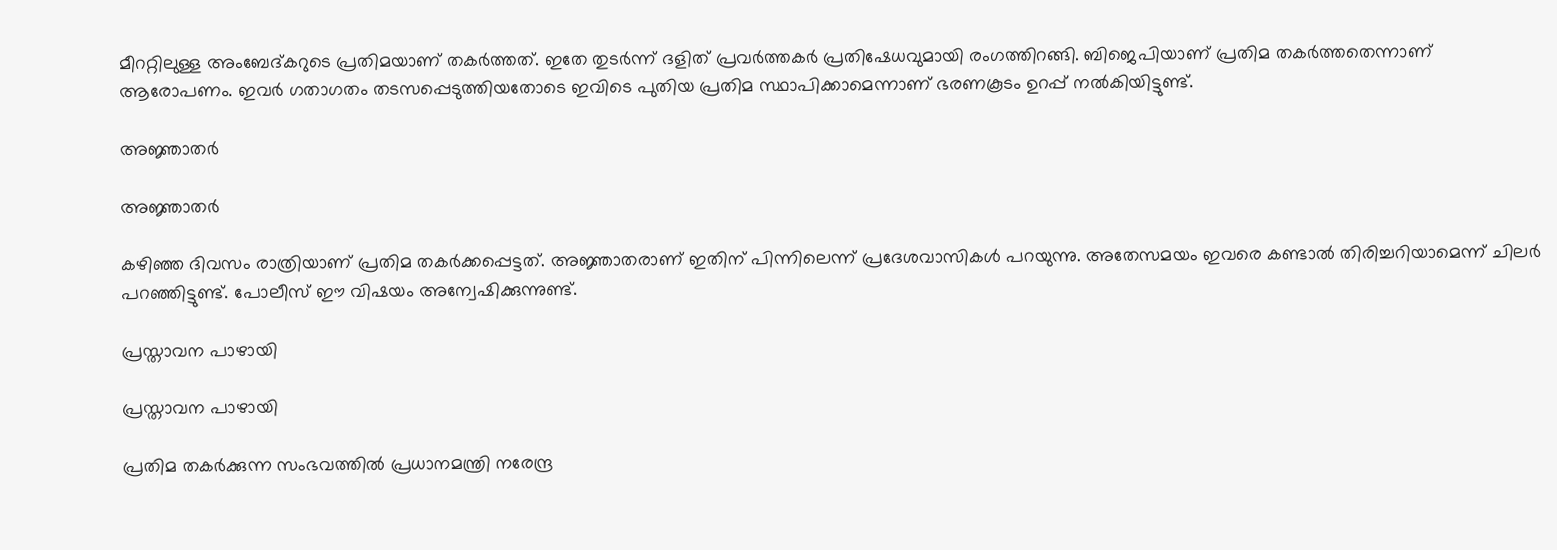മീററ്റിലുള്ള അംബേദ്കറുടെ പ്രതിമയാണ് തകര്‍ത്തത്. ഇതേ തുടര്‍ന്ന് ദളിത് പ്രവര്‍ത്തകര്‍ പ്രതിഷേധവുമായി രംഗത്തിറങ്ങി. ബിജെപിയാണ് പ്രതിമ തകര്‍ത്തതെന്നാണ് ആരോപണം. ഇവര്‍ ഗതാഗതം തടസപ്പെടുത്തിയതോടെ ഇവിടെ പുതിയ പ്രതിമ സ്ഥാപിക്കാമെന്നാണ് ഭരണകൂടം ഉറപ്പ് നല്‍കിയിട്ടുണ്ട്.

അജ്ഞാതര്‍

അജ്ഞാതര്‍

കഴിഞ്ഞ ദിവസം രാത്രിയാണ് പ്രതിമ തകര്‍ക്കപ്പെട്ടത്. അജ്ഞാതരാണ് ഇതിന് പിന്നിലെന്ന് പ്രദേശവാസികള്‍ പറയുന്നു. അതേസമയം ഇവരെ കണ്ടാല്‍ തിരിച്ചറിയാമെന്ന് ചിലര്‍ പറഞ്ഞിട്ടുണ്ട്. പോലീസ് ഈ വിഷയം അന്വേഷിക്കുന്നുണ്ട്.

പ്രസ്താവന പാഴായി

പ്രസ്താവന പാഴായി

പ്രതിമ തകര്‍ക്കുന്ന സംഭവത്തില്‍ പ്രധാനമന്ത്രി നരേന്ദ്ര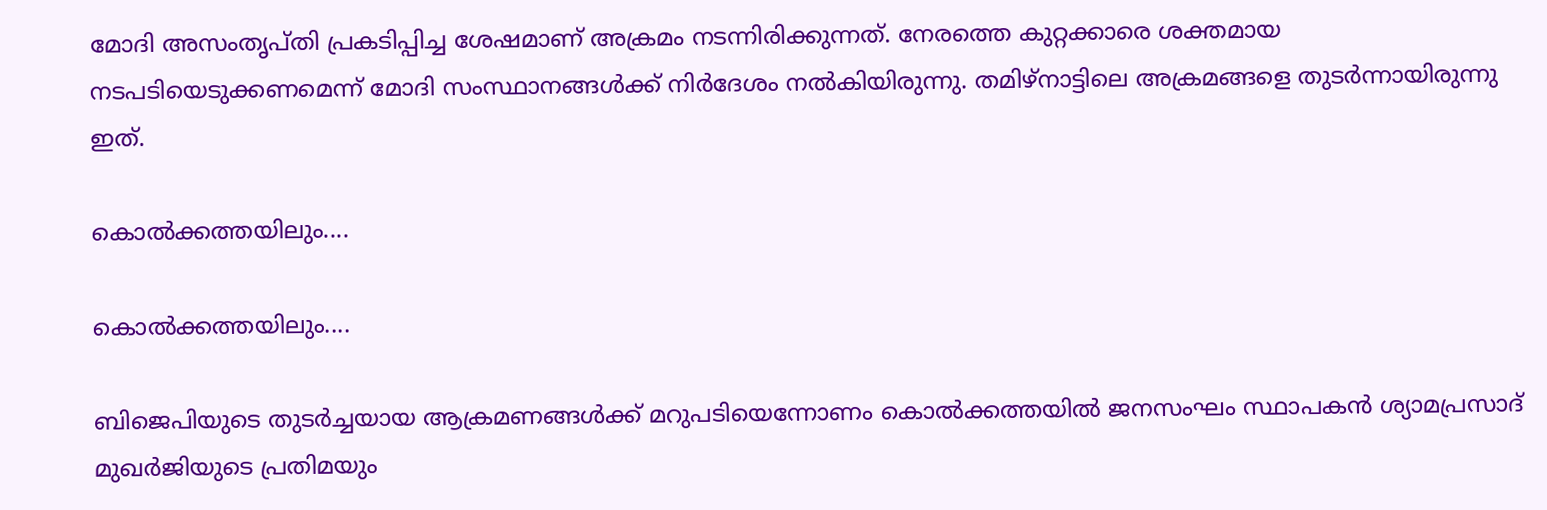മോദി അസംതൃപ്തി പ്രകടിപ്പിച്ച ശേഷമാണ് അക്രമം നടന്നിരിക്കുന്നത്. നേരത്തെ കുറ്റക്കാരെ ശക്തമായ നടപടിയെടുക്കണമെന്ന് മോദി സംസ്ഥാനങ്ങള്‍ക്ക് നിര്‍ദേശം നല്‍കിയിരുന്നു. തമിഴ്‌നാട്ടിലെ അക്രമങ്ങളെ തുടര്‍ന്നായിരുന്നു ഇത്.

കൊല്‍ക്കത്തയിലും....

കൊല്‍ക്കത്തയിലും....

ബിജെപിയുടെ തുടര്‍ച്ചയായ ആക്രമണങ്ങള്‍ക്ക് മറുപടിയെന്നോണം കൊല്‍ക്കത്തയില്‍ ജനസംഘം സ്ഥാപകന്‍ ശ്യാമപ്രസാദ് മുഖര്‍ജിയുടെ പ്രതിമയും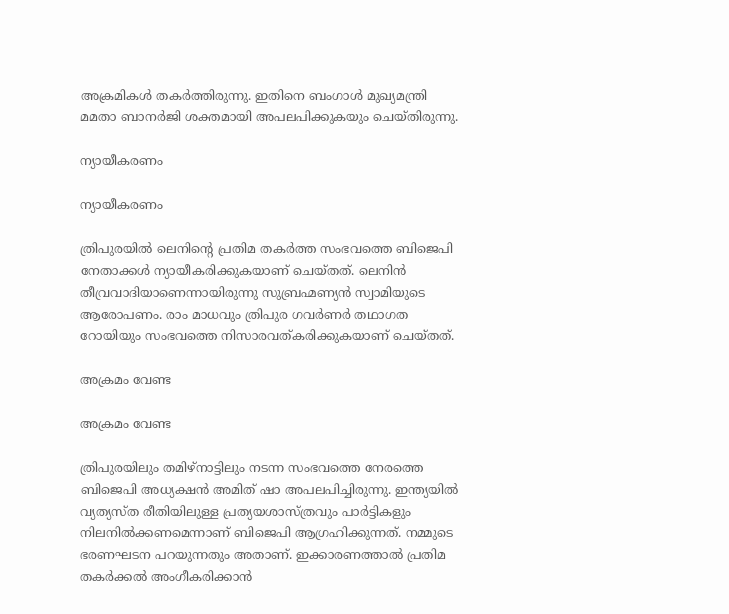അക്രമികള്‍ തകര്‍ത്തിരുന്നു. ഇതിനെ ബംഗാള്‍ മുഖ്യമന്ത്രി മമതാ ബാനര്‍ജി ശക്തമായി അപലപിക്കുകയും ചെയ്തിരുന്നു.

ന്യായീകരണം

ന്യായീകരണം

ത്രിപുരയില്‍ ലെനിന്റെ പ്രതിമ തകര്‍ത്ത സംഭവത്തെ ബിജെപി നേതാക്കള്‍ ന്യായീകരിക്കുകയാണ് ചെയ്തത്. ലെനിന്‍ തീവ്രവാദിയാണെന്നായിരുന്നു സുബ്രഹ്മണ്യന്‍ സ്വാമിയുടെ ആരോപണം. രാം മാധവും ത്രിപുര ഗവര്‍ണര്‍ തഥാഗത റോയിയും സംഭവത്തെ നിസാരവത്കരിക്കുകയാണ് ചെയ്തത്.

അക്രമം വേണ്ട

അക്രമം വേണ്ട

ത്രിപുരയിലും തമിഴ്‌നാട്ടിലും നടന്ന സംഭവത്തെ നേരത്തെ ബിജെപി അധ്യക്ഷന്‍ അമിത് ഷാ അപലപിച്ചിരുന്നു. ഇന്ത്യയില്‍ വ്യത്യസ്ത രീതിയിലുള്ള പ്രത്യയശാസ്ത്രവും പാര്‍ട്ടികളും നിലനില്‍ക്കണമെന്നാണ് ബിജെപി ആഗ്രഹിക്കുന്നത്. നമ്മുടെ ഭരണഘടന പറയുന്നതും അതാണ്. ഇക്കാരണത്താല്‍ പ്രതിമ തകര്‍ക്കല്‍ അംഗീകരിക്കാന്‍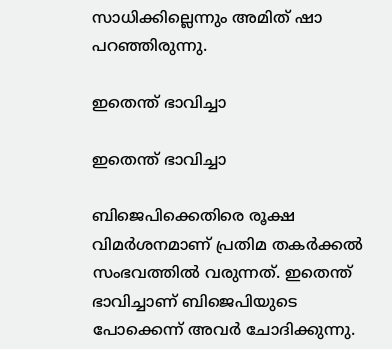സാധിക്കില്ലെന്നും അമിത് ഷാ പറഞ്ഞിരുന്നു.

ഇതെന്ത് ഭാവിച്ചാ

ഇതെന്ത് ഭാവിച്ചാ

ബിജെപിക്കെതിരെ രൂക്ഷ വിമര്‍ശനമാണ് പ്രതിമ തകര്‍ക്കല്‍ സംഭവത്തില്‍ വരുന്നത്. ഇതെന്ത് ഭാവിച്ചാണ് ബിജെപിയുടെ പോക്കെന്ന് അവര്‍ ചോദിക്കുന്നു.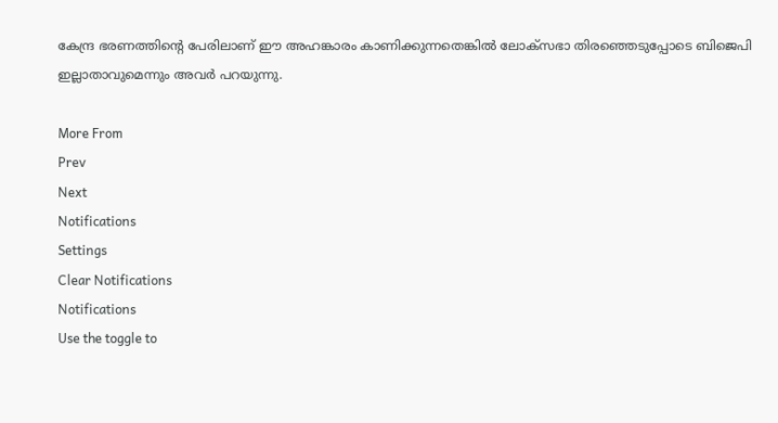കേന്ദ്ര ഭരണത്തിന്റെ പേരിലാണ് ഈ അഹങ്കാരം കാണിക്കുന്നതെങ്കില്‍ ലോക്‌സഭാ തിരഞ്ഞെടുപ്പോടെ ബിജെപി ഇല്ലാതാവുമെന്നും അവര്‍ പറയുന്നു.

More From
Prev
Next
Notifications
Settings
Clear Notifications
Notifications
Use the toggle to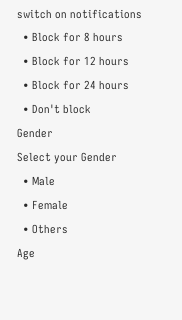switch on notifications
  • Block for 8 hours
  • Block for 12 hours
  • Block for 24 hours
  • Don't block
Gender
Select your Gender
  • Male
  • Female
  • Others
Age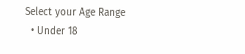Select your Age Range
  • Under 18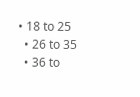• 18 to 25
  • 26 to 35
  • 36 to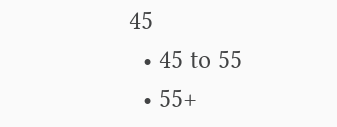45
  • 45 to 55
  • 55+